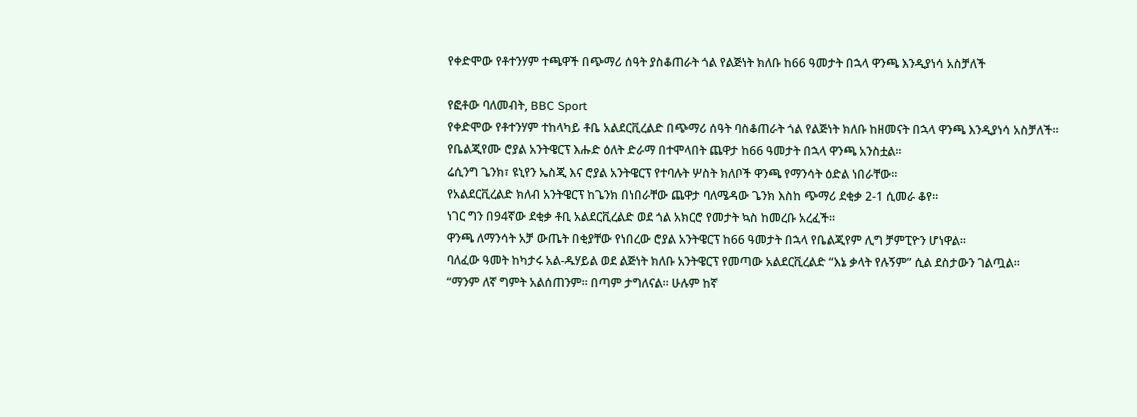የቀድሞው የቶተንሃም ተጫዋች በጭማሪ ሰዓት ያስቆጠራት ጎል የልጅነት ክለቡ ከ66 ዓመታት በኋላ ዋንጫ እንዲያነሳ አስቻለች

የፎቶው ባለመብት, BBC Sport
የቀድሞው የቶተንሃም ተከላካይ ቶቤ አልደርቪረልድ በጭማሪ ሰዓት ባስቆጠራት ጎል የልጅነት ክለቡ ከዘመናት በኋላ ዋንጫ እንዲያነሳ አስቻለች።
የቤልጂየሙ ሮያል አንትዌርፕ እሑድ ዕለት ድራማ በተሞላበት ጨዋታ ከ66 ዓመታት በኋላ ዋንጫ አንስቷል።
ሬሲንግ ጌንክ፣ ዩኒየን ኤስጂ እና ሮያል አንትዌርፕ የተባሉት ሦስት ክለቦች ዋንጫ የማንሳት ዕድል ነበራቸው።
የአልደርቪረልድ ክለብ አንትዌርፕ ከጌንክ በነበራቸው ጨዋታ ባለሜዳው ጌንክ እስከ ጭማሪ ደቂቃ 2-1 ሲመራ ቆየ።
ነገር ግን በ94ኛው ደቂቃ ቶቢ አልደርቪረልድ ወደ ጎል አክርሮ የመታት ኳስ ከመረቡ አረፈች።
ዋንጫ ለማንሳት አቻ ውጤት በቂያቸው የነበረው ሮያል አንትዌርፕ ከ66 ዓመታት በኋላ የቤልጂየም ሊግ ቻምፒዮን ሆነዋል።
ባለፈው ዓመት ከካታሩ አል-ዱሃይል ወደ ልጅነት ክለቡ አንትዌርፕ የመጣው አልደርቪረልድ “እኔ ቃላት የሉኝም” ሲል ደስታውን ገልጧል።
“ማንም ለኛ ግምት አልሰጠንም። በጣም ታግለናል። ሁሉም ከኛ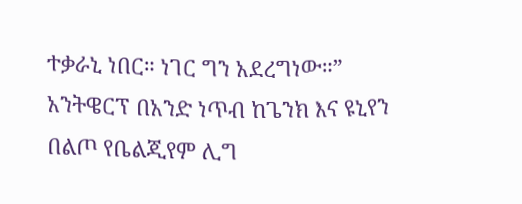ተቃራኒ ነበር። ነገር ግን አደረግነው።”
አንትዌርፕ በአንድ ነጥብ ከጌንክ እና ዩኒየን በልጦ የቤልጂየም ሊግ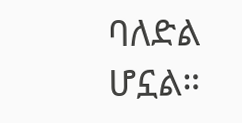ባለድል ሆኗል።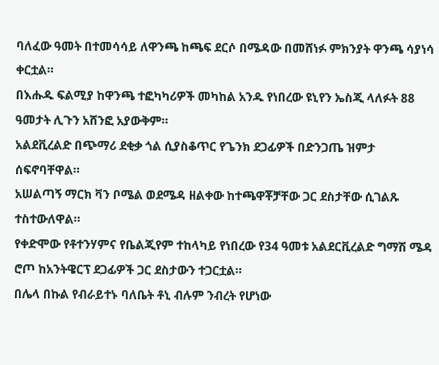ባለፈው ዓመት በተመሳሳይ ለዋንጫ ከጫፍ ደርሶ በሜዳው በመሸነፉ ምክንያት ዋንጫ ሳያነሳ ቀርቷል።
በእሑዱ ፍልሚያ ከዋንጫ ተፎካካሪዎች መካከል አንዱ የነበረው ዩኒየን ኤስጂ ላለፉት 88 ዓመታት ሊጉን አሸንፎ አያውቅም።
አልደቪረልድ በጭማሪ ደቂቃ ጎል ሲያስቆጥር የጌንክ ደጋፊዎች በድንጋጤ ዝምታ ሰፍኖባቸዋል።
አሠልጣኝ ማርክ ቫን ቦሜል ወደሜዳ ዘልቀው ከተጫዋቾቻቸው ጋር ደስታቸው ሲገልጹ ተስተውለዋል።
የቀድሞው የቶተንሃምና የቤልጂየም ተከላካይ የነበረው የ34 ዓመቱ አልደርቪረልድ ግማሽ ሜዳ ሮጦ ከአንትዌርፕ ደጋፊዎች ጋር ደስታውን ተጋርቷል።
በሌላ በኩል የብራይተኑ ባለቤት ቶኒ ብሉም ንብረት የሆነው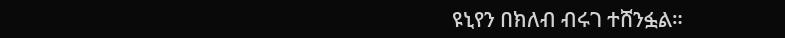ዩኒየን በክለብ ብሩገ ተሸንፏል።